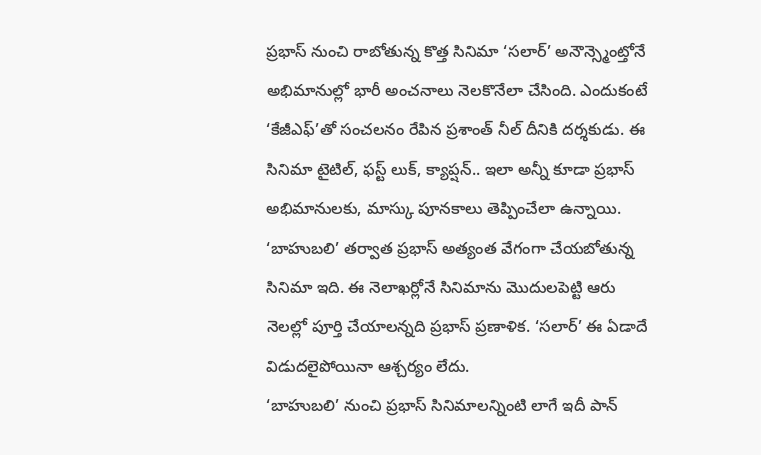ప్రభాస్ నుంచి రాబోతున్న కొత్త సినిమా ‘సలార్’ అనౌన్స్మెంట్తోనే అభిమానుల్లో భారీ అంచనాలు నెలకొనేలా చేసింది. ఎందుకంటే ‘కేజీఎఫ్’తో సంచలనం రేపిన ప్రశాంత్ నీల్ దీనికి దర్శకుడు. ఈ సినిమా టైటిల్, ఫస్ట్ లుక్, క్యాప్షన్.. ఇలా అన్నీ కూడా ప్రభాస్ అభిమానులకు, మాస్కు పూనకాలు తెప్పించేలా ఉన్నాయి. ‘బాహుబలి’ తర్వాత ప్రభాస్ అత్యంత వేగంగా చేయబోతున్న సినిమా ఇది. ఈ నెలాఖర్లోనే సినిమాను మొదులపెట్టి ఆరు నెలల్లో పూర్తి చేయాలన్నది ప్రభాస్ ప్రణాళిక. ‘సలార్’ ఈ ఏడాదే విడుదలైపోయినా ఆశ్చర్యం లేదు.
‘బాహుబలి’ నుంచి ప్రభాస్ సినిమాలన్నింటి లాగే ఇదీ పాన్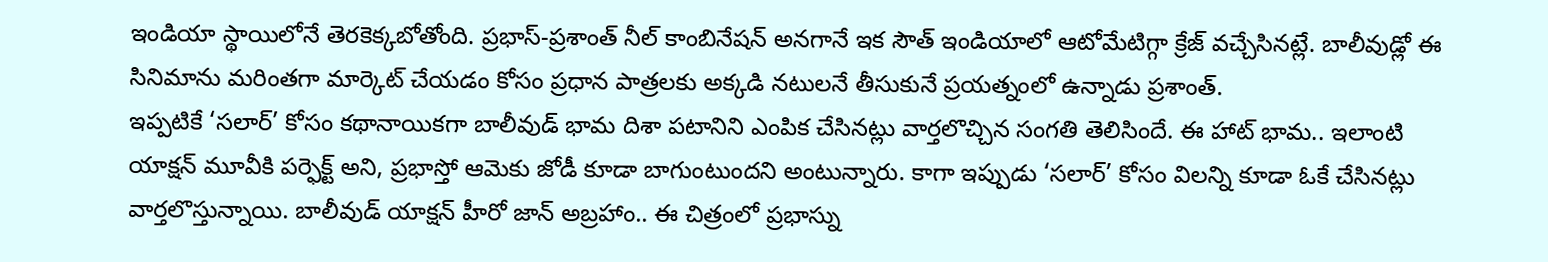ఇండియా స్థాయిలోనే తెరకెక్కబోతోంది. ప్రభాస్-ప్రశాంత్ నీల్ కాంబినేషన్ అనగానే ఇక సౌత్ ఇండియాలో ఆటోమేటిగ్గా క్రేజ్ వచ్చేసినట్లే. బాలీవుడ్లో ఈ సినిమాను మరింతగా మార్కెట్ చేయడం కోసం ప్రధాన పాత్రలకు అక్కడి నటులనే తీసుకునే ప్రయత్నంలో ఉన్నాడు ప్రశాంత్.
ఇప్పటికే ‘సలార్’ కోసం కథానాయికగా బాలీవుడ్ భామ దిశా పటానిని ఎంపిక చేసినట్లు వార్తలొచ్చిన సంగతి తెలిసిందే. ఈ హాట్ భామ.. ఇలాంటి యాక్షన్ మూవీకి పర్ఫెక్ట్ అని, ప్రభాస్తో ఆమెకు జోడీ కూడా బాగుంటుందని అంటున్నారు. కాగా ఇప్పుడు ‘సలార్’ కోసం విలన్ని కూడా ఓకే చేసినట్లు వార్తలొస్తున్నాయి. బాలీవుడ్ యాక్షన్ హీరో జాన్ అబ్రహాం.. ఈ చిత్రంలో ప్రభాస్ను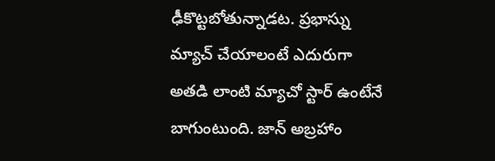ఢీకొట్టబోతున్నాడట. ప్రభాస్ను మ్యాచ్ చేయాలంటే ఎదురుగా అతడి లాంటి మ్యాచో స్టార్ ఉంటేనే బాగుంటుంది. జాన్ అబ్రహాం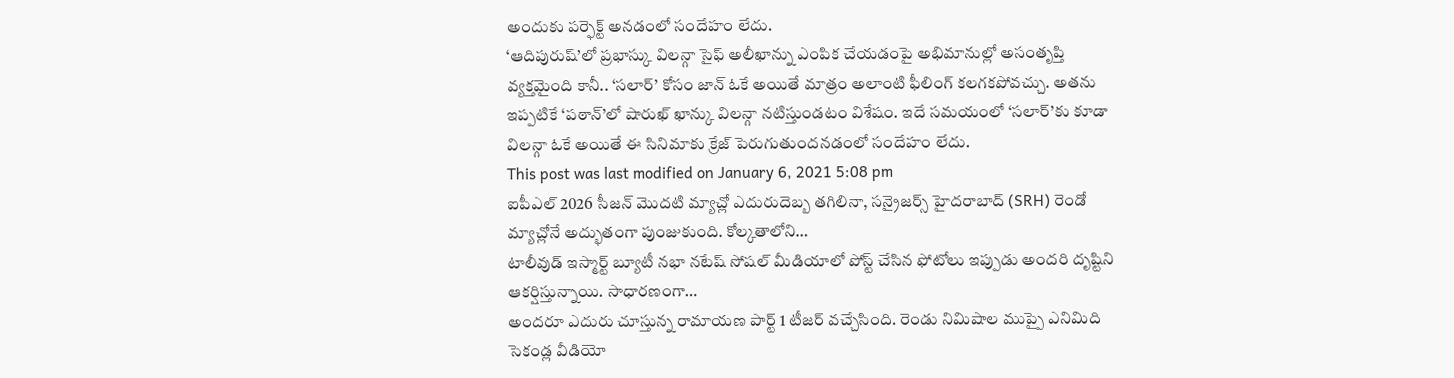అందుకు పర్ఫెక్ట్ అనడంలో సందేహం లేదు.
‘ఆదిపురుష్’లో ప్రభాస్కు విలన్గా సైఫ్ అలీఖాన్ను ఎంపిక చేయడంపై అభిమానుల్లో అసంతృప్తి వ్యక్తమైంది కానీ.. ‘సలార్’ కోసం జాన్ ఓకే అయితే మాత్రం అలాంటి ఫీలింగ్ కలగకపోవచ్చు. అతను ఇప్పటికే ‘పఠాన్’లో షారుఖ్ ఖాన్కు విలన్గా నటిస్తుండటం విశేషం. ఇదే సమయంలో ‘సలార్’కు కూడా విలన్గా ఓకే అయితే ఈ సినిమాకు క్రేజ్ పెరుగుతుందనడంలో సందేహం లేదు.
This post was last modified on January 6, 2021 5:08 pm
ఐపీఎల్ 2026 సీజన్ మొదటి మ్యాచ్లో ఎదురుదెబ్బ తగిలినా, సన్రైజర్స్ హైదరాబాద్ (SRH) రెండో మ్యాచ్లోనే అద్భుతంగా పుంజుకుంది. కోల్కతాలోని…
టాలీవుడ్ ఇస్మార్ట్ బ్యూటీ నభా నటేష్ సోషల్ మీడియాలో పోస్ట్ చేసిన ఫోటోలు ఇప్పుడు అందరి దృష్టిని ఆకర్షిస్తున్నాయి. సాధారణంగా…
అందరూ ఎదురు చూస్తున్న రామాయణ పార్ట్ 1 టీజర్ వచ్చేసింది. రెండు నిమిషాల ముప్పై ఎనిమిది సెకండ్ల వీడియో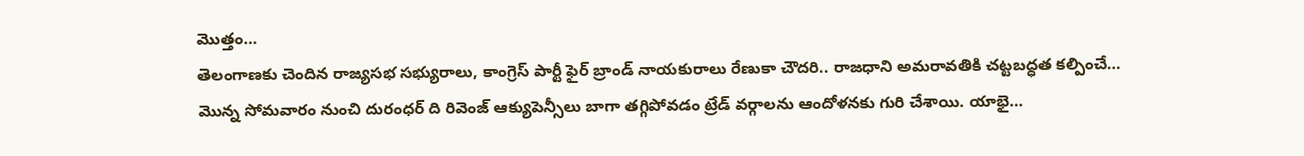మొత్తం…
తెలంగాణకు చెందిన రాజ్యసభ సభ్యురాలు, కాంగ్రెస్ పార్టీ ఫైర్ బ్రాండ్ నాయకురాలు రేణుకా చౌదరి.. రాజధాని అమరావతికి చట్టబద్ధత కల్పించే…
మొన్న సోమవారం నుంచి దురంధర్ ది రివెంజ్ ఆక్యుపెన్సీలు బాగా తగ్గిపోవడం ట్రేడ్ వర్గాలను ఆందోళనకు గురి చేశాయి. యాభై…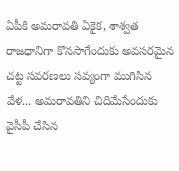ఏపీకి అమరావతి ఏకైక, శాశ్వత రాజధానిగా కొనసాగేందుకు అవసరమైన చట్ట సవరణలు సవ్యంగా ముగిసిన వేళ... అమరావతిని చిదిమేసేందుకు వైసీపీ చేసిన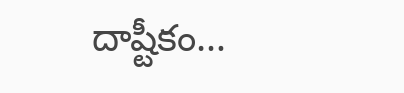దాష్టీకం…